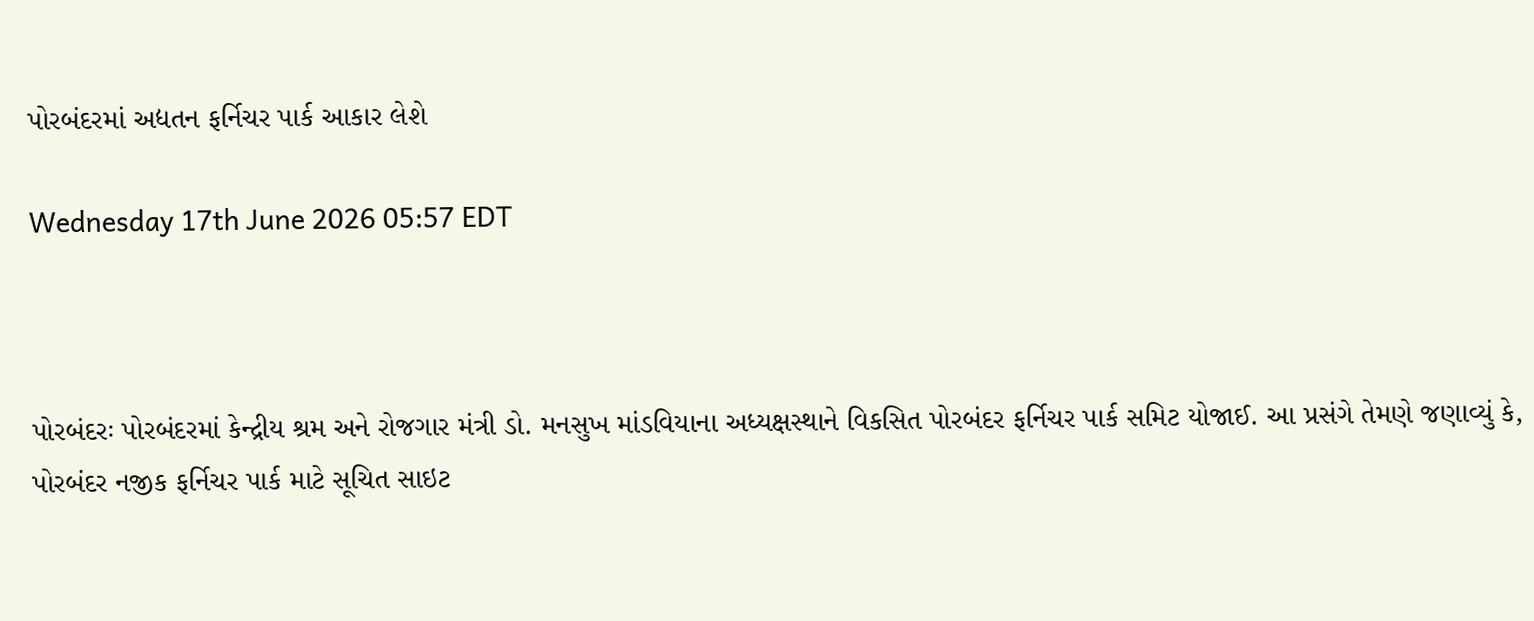પોરબંદરમાં અદ્યતન ફર્નિચર પાર્ક આકાર લેશે

Wednesday 17th June 2026 05:57 EDT



પોરબંદરઃ પોરબંદરમાં કેન્દ્રીય શ્રમ અને રોજગાર મંત્રી ડો. મનસુખ માંડવિયાના અધ્યક્ષસ્થાને વિકસિત પોરબંદર ફર્નિચર પાર્ક સમિટ યોજાઈ. આ પ્રસંગે તેમણે જણાવ્યું કે, પોરબંદર નજીક ફર્નિચર પાર્ક માટે સૂચિત સાઇટ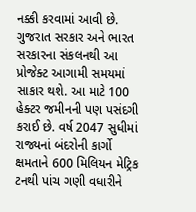નક્કી કરવામાં આવી છે. ગુજરાત સરકાર અને ભારત સરકારના સંકલનથી આ પ્રોજેક્ટ આગામી સમયમાં સાકાર થશે. આ માટે 100 હેક્ટર જમીનની પણ પસંદગી કરાઈ છે. વર્ષ 2047 સુધીમાં રાજ્યનાં બંદરોની કાર્ગો ક્ષમતાને 600 મિલિયન મેટ્રિક ટનથી પાંચ ગણી વધારીને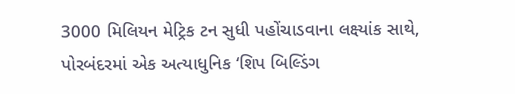3000 મિલિયન મેટ્રિક ટન સુધી પહોંચાડવાના લક્ષ્યાંક સાથે, પોરબંદરમાં એક અત્યાધુનિક ‘શિપ બિલ્ડિંગ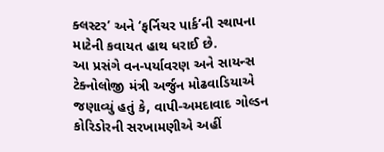ક્લસ્ટર’ અને ‘ફર્નિચર પાર્ક’ની સ્થાપના માટેની કવાયત હાથ ધરાઈ છે.
આ પ્રસંગે વન-પર્યાવરણ અને સાયન્સ ટેક્નોલોજી મંત્રી અર્જુન મોઢવાડિયાએ જણાવ્યું હતું કે, વાપી-અમદાવાદ ગોલ્ડન કોરિડોરની સરખામણીએ અહીં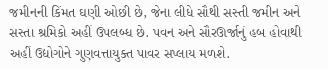જમીનની કિંમત ઘણી ઓછી છે, જેના લીધે સૌથી સસ્તી જમીન અને સસ્તા શ્રમિકો અહીં ઉપલબ્ધ છે. પવન અને સૌરઊર્જાનું હબ હોવાથી અહીં ઉદ્યોગોને ગુણવત્તાયુક્ત પાવર સપ્લાય મળશે.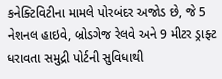કનેક્ટિવિટીના મામલે પોરબંદર અજોડ છે, જે 5 નેશનલ હાઇવે, બ્રોડગેજ રેલવે અને 9 મીટર ડ્રાફ્ટ ધરાવતા સમુદ્રી પોર્ટની સુવિધાથી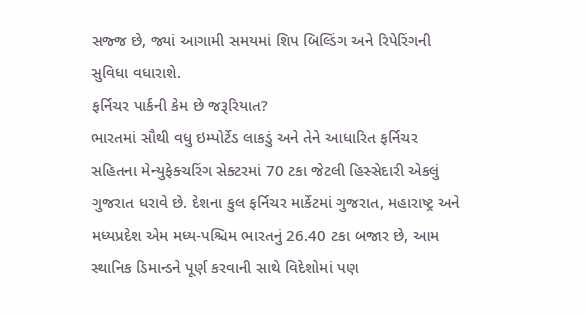સજ્જ છે, જ્યાં આગામી સમયમાં શિપ બિલ્ડિંગ અને રિપેરિંગની સુવિધા વધારાશે.
ફર્નિચર પાર્કની કેમ છે જરૂરિયાત?
ભારતમાં સૌથી વધુ ઇમ્પોર્ટેડ લાકડું અને તેને આધારિત ફર્નિચર સહિતના મેન્યુફેક્ચરિંગ સેક્ટરમાં 70 ટકા જેટલી હિસ્સેદારી એકલું ગુજરાત ધરાવે છે. દેશના કુલ ફર્નિચર માર્કેટમાં ગુજરાત, મહારાષ્ટ્ર અને મધ્યપ્રદેશ એમ મધ્ય-પશ્ચિમ ભારતનું 26.40 ટકા બજાર છે, આમ સ્થાનિક ડિમાન્ડને પૂર્ણ કરવાની સાથે વિદેશોમાં પણ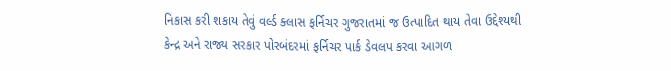નિકાસ કરી શકાય તેવું વર્લ્ડ ક્લાસ ફર્નિચર ગુજરાતમાં જ ઉત્પાદિત થાય તેવા ઉદ્દેશ્યથી કેન્દ્ર અને રાજ્ય સરકાર પોરબંદરમાં ફર્નિચર પાર્ક ડેવલપ કરવા આગળ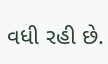વધી રહી છે.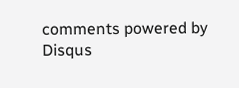comments powered by Disqus